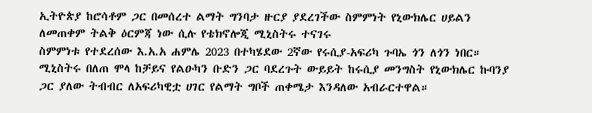ኢትዮጵያ ከሮሳቶም ጋር በመሰረተ ልማት ግንባታ ዙርያ ያደረገችው ስምምነት የኒውክሌር ሀይልን ለመጠቀም ትልቅ ዕርምጃ ነው ሲሉ የቴክኖሎጂ ሚኒስትሩ ተናገሩ
ስምምነቱ የተደረሰው እ.አ.አ ሐምሌ 2023 በተካሄደው 2ኛው የሩሲያ-አፍሪካ ጉባኤ ጎን ለጎን ነበር።
ሚኒስትሩ በለጠ ሞላ ከቻይና የልዑካን ቡድን ጋር ባደረጉት ውይይት ከሩሲያ መንግስት የኒውክሌር ኩባንያ ጋር ያለው ትብብር ለአፍሪካዊቷ ሀገር የልማት ግቦች ጠቀሜታ እንዳለው አብራርተዋል።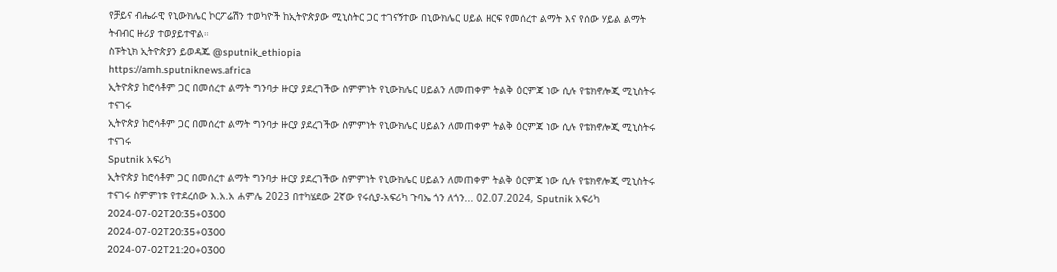የቻይና ብሔራዊ የኒውክሌር ኮርፖሬሽን ተወካዮች ከኢትዮጵያው ሚኒስትር ጋር ተገናኝተው በኒውክሌር ሀይል ዘርፍ የመሰረተ ልማት እና የሰው ሃይል ልማት ትብብር ዙሪያ ተወያይተዋል።
ስፑትኒክ ኢትዮጵያን ይወዳጁ @sputnik_ethiopia
https://amh.sputniknews.africa
ኢትዮጵያ ከሮሳቶም ጋር በመሰረተ ልማት ግንባታ ዙርያ ያደረገችው ስምምነት የኒውክሌር ሀይልን ለመጠቀም ትልቅ ዕርምጃ ነው ሲሉ የቴክኖሎጂ ሚኒስትሩ ተናገሩ
ኢትዮጵያ ከሮሳቶም ጋር በመሰረተ ልማት ግንባታ ዙርያ ያደረገችው ስምምነት የኒውክሌር ሀይልን ለመጠቀም ትልቅ ዕርምጃ ነው ሲሉ የቴክኖሎጂ ሚኒስትሩ ተናገሩ
Sputnik አፍሪካ
ኢትዮጵያ ከሮሳቶም ጋር በመሰረተ ልማት ግንባታ ዙርያ ያደረገችው ስምምነት የኒውክሌር ሀይልን ለመጠቀም ትልቅ ዕርምጃ ነው ሲሉ የቴክኖሎጂ ሚኒስትሩ ተናገሩ ስምምነቱ የተደረሰው እ.አ.አ ሐምሌ 2023 በተካሄደው 2ኛው የሩሲያ-አፍሪካ ጉባኤ ጎን ለጎን... 02.07.2024, Sputnik አፍሪካ
2024-07-02T20:35+0300
2024-07-02T20:35+0300
2024-07-02T21:20+0300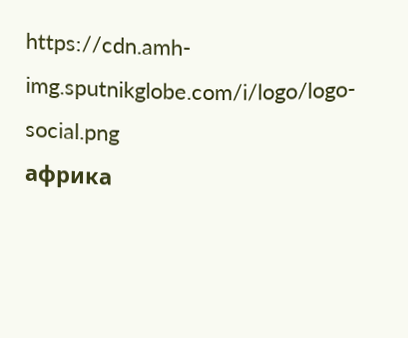https://cdn.amh-img.sputnikglobe.com/i/logo/logo-social.png
африка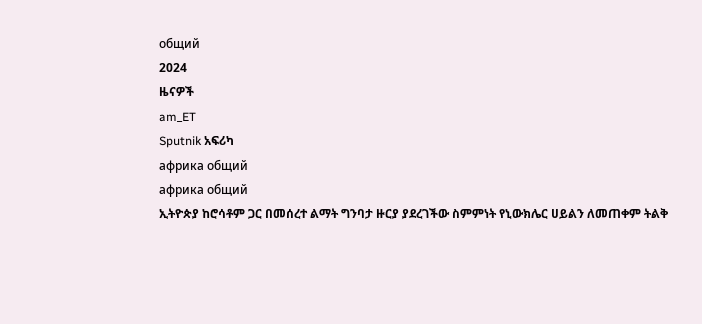общий
2024
ዜናዎች
am_ET
Sputnik አፍሪካ
африка общий
африка общий
ኢትዮጵያ ከሮሳቶም ጋር በመሰረተ ልማት ግንባታ ዙርያ ያደረገችው ስምምነት የኒውክሌር ሀይልን ለመጠቀም ትልቅ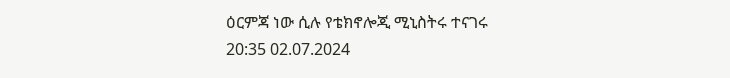ዕርምጃ ነው ሲሉ የቴክኖሎጂ ሚኒስትሩ ተናገሩ
20:35 02.07.2024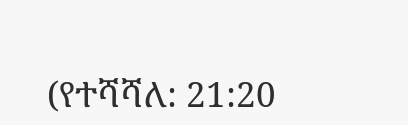(የተሻሻለ: 21:20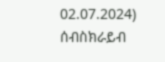02.07.2024)
ሰብስክራይብ